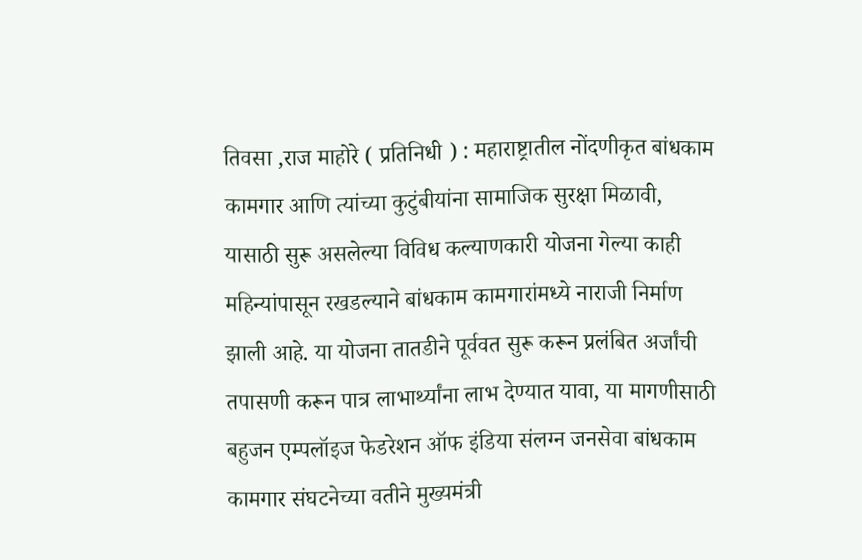तिवसा ,राज माहोरे ( प्रतिनिधी ) : महाराष्ट्रातील नोंदणीकृत बांधकाम कामगार आणि त्यांच्या कुटुंबीयांना सामाजिक सुरक्षा मिळावी, यासाठी सुरू असलेल्या विविध कल्याणकारी योजना गेल्या काही महिन्यांपासून रखडल्याने बांधकाम कामगारांमध्ये नाराजी निर्माण झाली आहे. या योजना तातडीने पूर्ववत सुरू करून प्रलंबित अर्जांची तपासणी करून पात्र लाभार्थ्यांना लाभ देण्यात यावा, या मागणीसाठी बहुजन एम्पलॉइज फेडरेशन ऑफ इंडिया संलग्न जनसेवा बांधकाम कामगार संघटनेच्या वतीने मुख्यमंत्री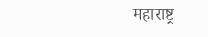महाराष्ट्र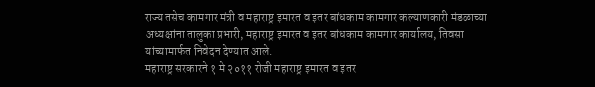राज्य तसेच कामगार मंत्री व महाराष्ट्र इमारत व इतर बांधकाम कामगार कल्याणकारी मंडळाच्या अध्यक्षांना तालुका प्रभारी, महाराष्ट्र इमारत व इतर बांधकाम कामगार कार्यालय, तिवसा यांच्यामार्फत निवेदन देण्यात आले.
महाराष्ट्र सरकारने १ मे २०११ रोजी महाराष्ट्र इमारत व इतर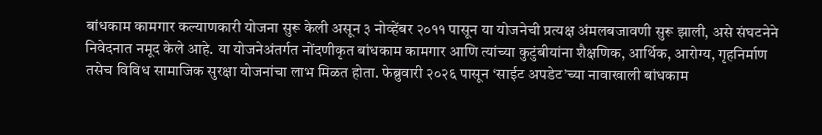बांधकाम कामगार कल्याणकारी योजना सुरू केली असून ३ नोव्हेंबर २०११ पासून या योजनेची प्रत्यक्ष अंमलबजावणी सुरू झाली, असे संघटनेने निवेदनात नमूद केले आहे. या योजनेअंतर्गत नोंदणीकृत बांधकाम कामगार आणि त्यांच्या कुटुंबीयांना शैक्षणिक, आर्थिक, आरोग्य, गृहनिर्माण तसेच विविध सामाजिक सुरक्षा योजनांचा लाभ मिळत होता. फेब्रुवारी २०२६ पासून ‘साईट अपडेट’च्या नावाखाली बांधकाम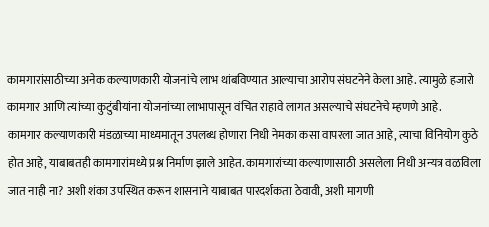कामगारांसाठीच्या अनेक कल्याणकारी योजनांचे लाभ थांबविण्यात आल्याचा आरोप संघटनेने केला आहे. त्यामुळे हजारो कामगार आणि त्यांच्या कुटुंबीयांना योजनांच्या लाभापासून वंचित राहावे लागत असल्याचे संघटनेचे म्हणणे आहे.
कामगार कल्याणकारी मंडळाच्या माध्यमातून उपलब्ध होणारा निधी नेमका कसा वापरला जात आहे, त्याचा विनियोग कुठे होत आहे, याबाबतही कामगारांमध्ये प्रश्न निर्माण झाले आहेत. कामगारांच्या कल्याणासाठी असलेला निधी अन्यत्र वळविला जात नाही ना? अशी शंका उपस्थित करून शासनाने याबाबत पारदर्शकता ठेवावी, अशी मागणी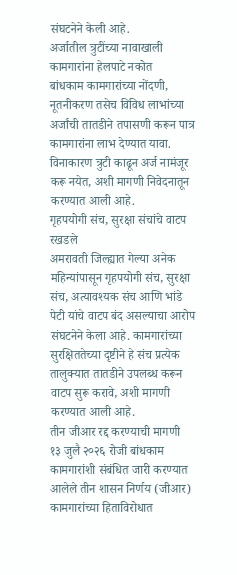संघटनेने केली आहे.
अर्जातील त्रुटींच्या नावाखाली कामगारांना हेलपाटे नकोत
बांधकाम कामगारांच्या नोंदणी, नूतनीकरण तसेच विविध लाभांच्या अर्जांची तातडीने तपासणी करून पात्र कामगारांना लाभ देण्यात यावा. विनाकारण त्रुटी काढून अर्ज नामंजूर करू नयेत, अशी मागणी निवेदनातून करण्यात आली आहे.
गृहपयोगी संच, सुरक्षा संचांचे वाटप रखडले
अमरावती जिल्ह्यात गेल्या अनेक महिन्यांपासून गृहपयोगी संच, सुरक्षा संच, अत्यावश्यक संच आणि भांडे पेटी यांचे वाटप बंद असल्याचा आरोप संघटनेने केला आहे. कामगारांच्या सुरक्षिततेच्या दृष्टीने हे संच प्रत्येक तालुक्यात तातडीने उपलब्ध करून वाटप सुरू करावे, अशी मागणी करण्यात आली आहे.
तीन जीआर रद्द करण्याची मागणी
१३ जुलै २०२६ रोजी बांधकाम कामगारांशी संबंधित जारी करण्यात आलेले तीन शासन निर्णय (जीआर) कामगारांच्या हिताविरोधात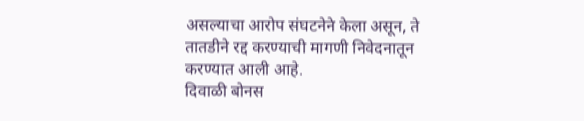असल्याचा आरोप संघटनेने केला असून, ते तातडीने रद्द करण्याची मागणी निवेदनातून करण्यात आली आहे.
दिवाळी बोनस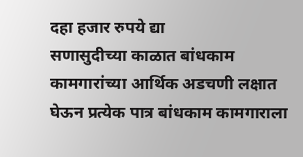दहा हजार रुपये द्या
सणासुदीच्या काळात बांधकाम कामगारांच्या आर्थिक अडचणी लक्षात घेऊन प्रत्येक पात्र बांधकाम कामगाराला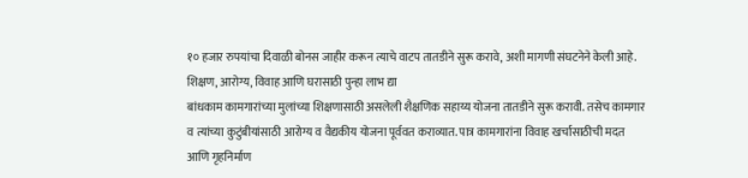१० हजार रुपयांचा दिवाळी बोनस जाहीर करून त्याचे वाटप तातडीने सुरू करावे, अशी मागणी संघटनेने केली आहे.
शिक्षण, आरोग्य, विवाह आणि घरासाठी पुन्हा लाभ द्या
बांधकाम कामगारांच्या मुलांच्या शिक्षणासाठी असलेली शैक्षणिक सहाय्य योजना तातडीने सुरू करावी. तसेच कामगार व त्यांच्या कुटुंबीयांसाठी आरोग्य व वैद्यकीय योजना पूर्ववत कराव्यात. पात्र कामगारांना विवाह खर्चासाठीची मदत आणि गृहनिर्माण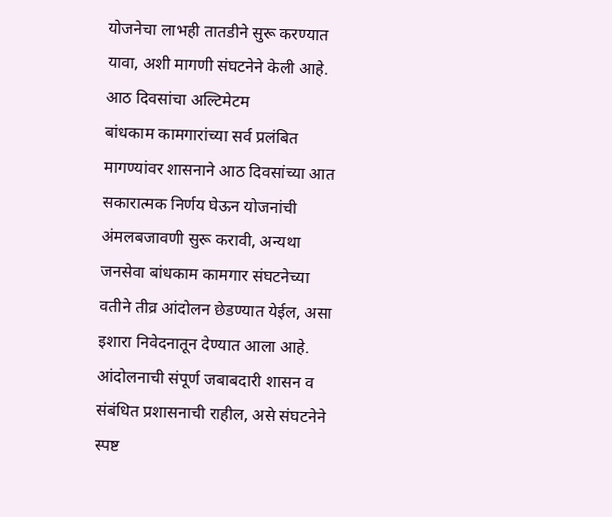योजनेचा लाभही तातडीने सुरू करण्यात यावा, अशी मागणी संघटनेने केली आहे.
आठ दिवसांचा अल्टिमेटम
बांधकाम कामगारांच्या सर्व प्रलंबित मागण्यांवर शासनाने आठ दिवसांच्या आत सकारात्मक निर्णय घेऊन योजनांची अंमलबजावणी सुरू करावी, अन्यथा जनसेवा बांधकाम कामगार संघटनेच्या वतीने तीव्र आंदोलन छेडण्यात येईल, असा इशारा निवेदनातून देण्यात आला आहे. आंदोलनाची संपूर्ण जबाबदारी शासन व संबंधित प्रशासनाची राहील, असे संघटनेने स्पष्ट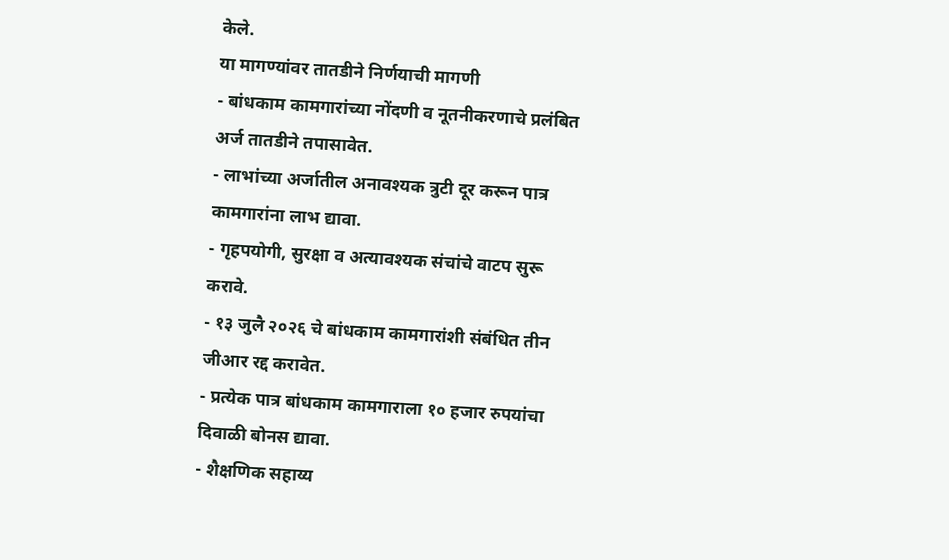केले.
या मागण्यांवर तातडीने निर्णयाची मागणी
- बांधकाम कामगारांच्या नोंदणी व नूतनीकरणाचे प्रलंबित अर्ज तातडीने तपासावेत.
- लाभांच्या अर्जातील अनावश्यक त्रुटी दूर करून पात्र कामगारांना लाभ द्यावा.
- गृहपयोगी, सुरक्षा व अत्यावश्यक संचांचे वाटप सुरू करावे.
- १३ जुलै २०२६ चे बांधकाम कामगारांशी संबंधित तीन जीआर रद्द करावेत.
- प्रत्येक पात्र बांधकाम कामगाराला १० हजार रुपयांचा दिवाळी बोनस द्यावा.
- शैक्षणिक सहाय्य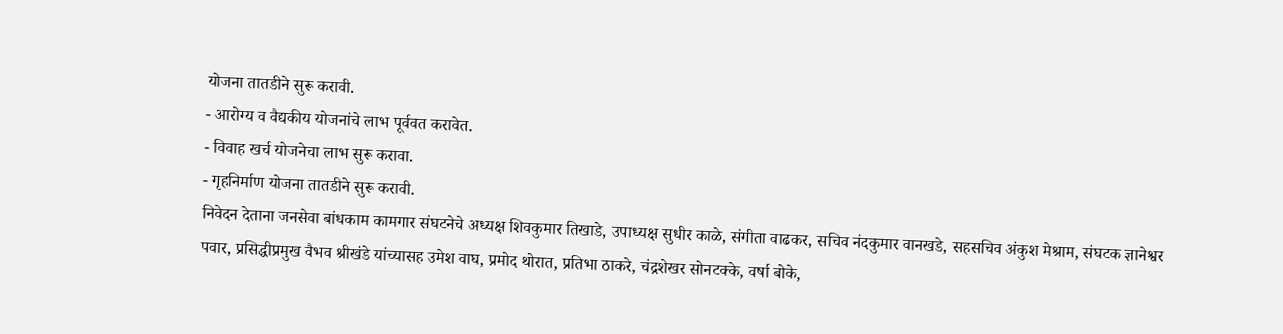योजना तातडीने सुरू करावी.
- आरोग्य व वैद्यकीय योजनांचे लाभ पूर्ववत करावेत.
- विवाह खर्च योजनेचा लाभ सुरू करावा.
- गृहनिर्माण योजना तातडीने सुरू करावी.
निवेदन देताना जनसेवा बांधकाम कामगार संघटनेचे अध्यक्ष शिवकुमार तिखाडे, उपाध्यक्ष सुधीर काळे, संगीता वाढकर, सचिव नंदकुमार वानखडे, सहसचिव अंकुश मेश्राम, संघटक ज्ञानेश्वर पवार, प्रसिद्धीप्रमुख वैभव श्रीखंडे यांच्यासह उमेश वाघ, प्रमोद थोरात, प्रतिभा ठाकरे, चंद्रशेखर सोनटक्के, वर्षा बोके,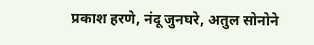प्रकाश हरणे, नंदू जुनघरे, अतुल सोनोने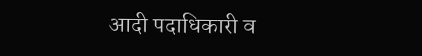आदी पदाधिकारी व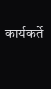कार्यकर्ते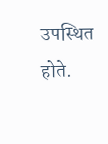उपस्थित होते.